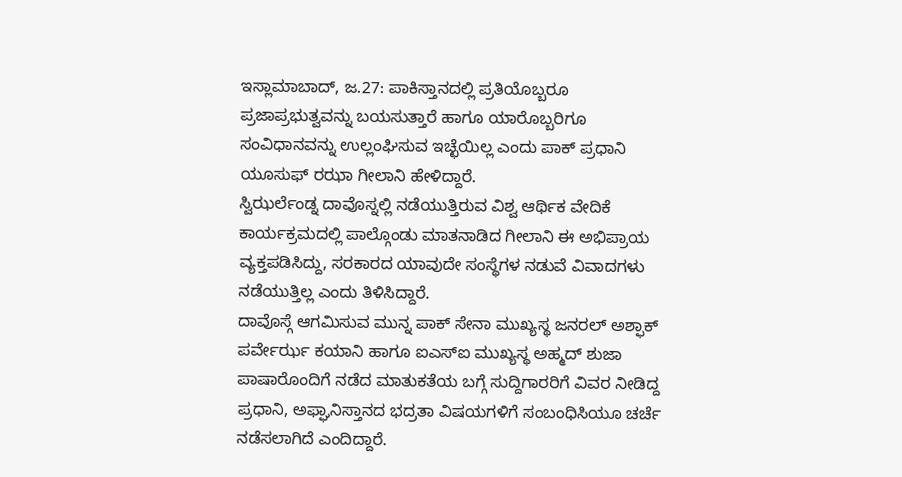ಇಸ್ಲಾಮಾಬಾದ್, ಜ.27: ಪಾಕಿಸ್ತಾನದಲ್ಲಿ ಪ್ರತಿಯೊಬ್ಬರೂ ಪ್ರಜಾಪ್ರಭುತ್ವವನ್ನು ಬಯಸುತ್ತಾರೆ ಹಾಗೂ ಯಾರೊಬ್ಬರಿಗೂ ಸಂವಿಧಾನವನ್ನು ಉಲ್ಲಂಘಿಸುವ ಇಚ್ಛೆಯಿಲ್ಲ ಎಂದು ಪಾಕ್ ಪ್ರಧಾನಿ ಯೂಸುಫ್ ರಝಾ ಗೀಲಾನಿ ಹೇಳಿದ್ದಾರೆ.
ಸ್ವಿಝರ್ಲೆಂಡ್ನ ದಾವೊಸ್ನಲ್ಲಿ ನಡೆಯುತ್ತಿರುವ ವಿಶ್ವ ಆರ್ಥಿಕ ವೇದಿಕೆ ಕಾರ್ಯಕ್ರಮದಲ್ಲಿ ಪಾಲ್ಗೊಂಡು ಮಾತನಾಡಿದ ಗೀಲಾನಿ ಈ ಅಭಿಪ್ರಾಯ ವ್ಯಕ್ತಪಡಿಸಿದ್ದು, ಸರಕಾರದ ಯಾವುದೇ ಸಂಸ್ಥೆಗಳ ನಡುವೆ ವಿವಾದಗಳು ನಡೆಯುತ್ತಿಲ್ಲ ಎಂದು ತಿಳಿಸಿದ್ದಾರೆ.
ದಾವೊಸ್ಗೆ ಆಗಮಿಸುವ ಮುನ್ನ ಪಾಕ್ ಸೇನಾ ಮುಖ್ಯಸ್ಥ ಜನರಲ್ ಅಶ್ಫಾಕ್ ಪರ್ವೇರ್ಝ ಕಯಾನಿ ಹಾಗೂ ಐಎಸ್ಐ ಮುಖ್ಯಸ್ಥ ಅಹ್ಮದ್ ಶುಜಾ ಪಾಷಾರೊಂದಿಗೆ ನಡೆದ ಮಾತುಕತೆಯ ಬಗ್ಗೆ ಸುದ್ದಿಗಾರರಿಗೆ ವಿವರ ನೀಡಿದ್ದ ಪ್ರಧಾನಿ, ಅಫ್ಘಾನಿಸ್ತಾನದ ಭದ್ರತಾ ವಿಷಯಗಳಿಗೆ ಸಂಬಂಧಿಸಿಯೂ ಚರ್ಚೆ ನಡೆಸಲಾಗಿದೆ ಎಂದಿದ್ದಾರೆ.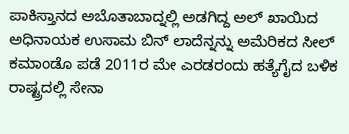ಪಾಕಿಸ್ತಾನದ ಅಬೊತಾಬಾದ್ನಲ್ಲಿ ಅಡಗಿದ್ದ ಅಲ್ ಖಾಯಿದ ಅಧಿನಾಯಕ ಉಸಾಮ ಬಿನ್ ಲಾದೆನ್ನನ್ನು ಅಮೆರಿಕದ ಸೀಲ್ ಕಮಾಂಡೊ ಪಡೆ 2011ರ ಮೇ ಎರಡರಂದು ಹತ್ಯೆಗೈದ ಬಳಿಕ ರಾಷ್ಟ್ರದಲ್ಲಿ ಸೇನಾ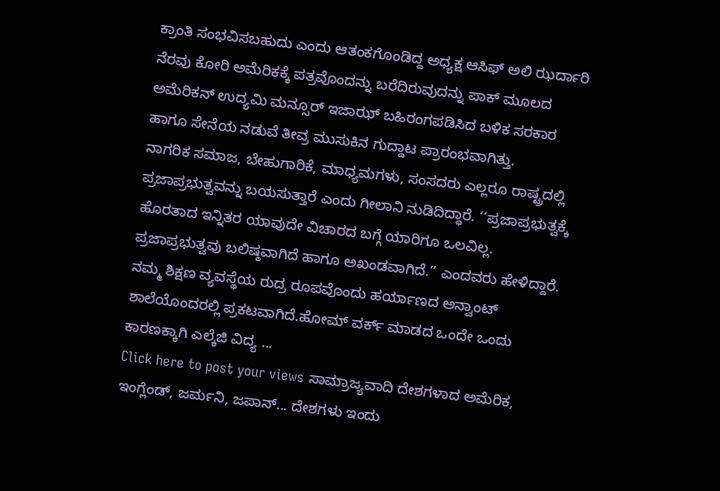ಕ್ರಾಂತಿ ಸಂಭವಿಸಬಹುದು ಎಂದು ಆತಂಕಗೊಂಡಿದ್ದ ಅಧ್ಯಕ್ಷ ಆಸಿಫ್ ಅಲಿ ಝರ್ದಾರಿ ನೆರವು ಕೋರಿ ಅಮೆರಿಕಕ್ಕೆ ಪತ್ರವೊಂದನ್ನು ಬರೆದಿರುವುದನ್ನು ಪಾಕ್ ಮೂಲದ ಅಮೆರಿಕನ್ ಉದ್ಯಮಿ ಮನ್ಸೂರ್ ಇಜಾಝ್ ಬಹಿರಂಗಪಡಿಸಿದ ಬಳಿಕ ಸರಕಾರ ಹಾಗೂ ಸೇನೆಯ ನಡುವೆ ತೀವ್ರ ಮುಸುಕಿನ ಗುದ್ದಾಟ ಪ್ರಾರಂಭವಾಗಿತ್ತು.
ನಾಗರಿಕ ಸಮಾಜ, ಬೇಹುಗಾರಿಕೆ, ಮಾಧ್ಯಮಗಳು, ಸಂಸದರು ಎಲ್ಲರೂ ರಾಷ್ಟ್ರದಲ್ಲಿ ಪ್ರಜಾಪ್ರಭುತ್ವವನ್ನು ಬಯಸುತ್ತಾರೆ ಎಂದು ಗೀಲಾನಿ ನುಡಿದಿದ್ಧಾರೆ. ‘‘ಪ್ರಜಾಪ್ರಭುತ್ವಕ್ಕೆ ಹೊರತಾದ ಇನ್ನಿತರ ಯಾವುದೇ ವಿಚಾರದ ಬಗ್ಗೆ ಯಾರಿಗೂ ಒಲವಿಲ್ಲ. ಪ್ರಜಾಪ್ರಭುತ್ವವು ಬಲಿಷ್ಠವಾಗಿದೆ ಹಾಗೂ ಅಖಂಡವಾಗಿದೆ.’’ ಎಂದವರು ಹೇಳಿದ್ದಾರೆ.
ನಮ್ಮ ಶಿಕ್ಷಣ ವ್ಯವಸ್ಥೆಯ ರುದ್ರ ರೂಪವೊಂದು ಹರ್ಯಾಣದ ಅನ್ವಾಂಟ್ ಶಾಲೆಯೊಂದರಲ್ಲಿ ಪ್ರಕಟವಾಗಿದೆ.ಹೋಮ್ ವರ್ಕ್ ಮಾಡದ ಒಂದೇ ಒಂದು ಕಾರಣಕ್ಕಾಗಿ ಎಲ್ಕೆಜಿ ವಿದ್ಯ ...
Click here to post your views ಸಾಮ್ರಾಜ್ಯವಾದಿ ದೇಶಗಳಾದ ಅಮೆರಿಕ, ಇಂಗ್ಲೆಂಡ್, ಜರ್ಮನಿ, ಜಪಾನ್... ದೇಶಗಳು ಇಂದು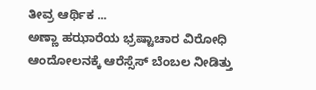ತೀವ್ರ ಆರ್ಥಿಕ ...
ಅಣ್ಣಾ ಹಝಾರೆಯ ಭ್ರಷ್ಟಾಚಾರ ವಿರೋಧಿ ಆಂದೋಲನಕ್ಕೆ ಆರೆಸ್ಸೆಸ್ ಬೆಂಬಲ ನೀಡಿತ್ತು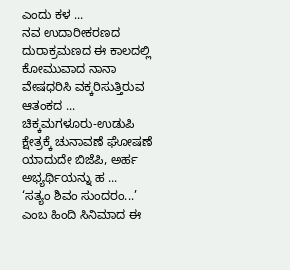ಎಂದು ಕಳ ...
ನವ ಉದಾರೀಕರಣದ ದುರಾಕ್ರಮಣದ ಈ ಕಾಲದಲ್ಲಿ ಕೋಮುವಾದ ನಾನಾ ವೇಷಧರಿಸಿ ವಕ್ಕರಿಸುತ್ತಿರುವ ಆತಂಕದ ...
ಚಿಕ್ಕಮಗಳೂರು-ಉಡುಪಿ ಕ್ಷೇತ್ರಕ್ಕೆ ಚುನಾವಣೆ ಘೋಷಣೆ ಯಾದುದೇ ಬಿಜೆಪಿ, ಅರ್ಹ ಅಭ್ಯರ್ಥಿಯನ್ನು ಹ ...
‘ಸತ್ಯಂ ಶಿವಂ ಸುಂದರಂ...’ ಎಂಬ ಹಿಂದಿ ಸಿನಿಮಾದ ಈ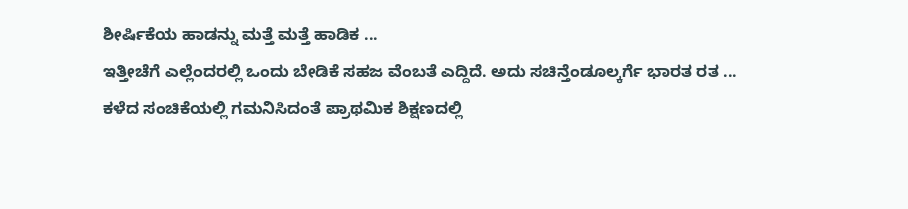ಶೀರ್ಷಿಕೆಯ ಹಾಡನ್ನು ಮತ್ತೆ ಮತ್ತೆ ಹಾಡಿಕ ...
ಇತ್ತೀಚೆಗೆ ಎಲ್ಲೆಂದರಲ್ಲಿ ಒಂದು ಬೇಡಿಕೆ ಸಹಜ ವೆಂಬತೆ ಎದ್ದಿದೆ. ಅದು ಸಚಿನ್ತೆಂಡೂಲ್ಕರ್ಗೆ ಭಾರತ ರತ ...
ಕಳೆದ ಸಂಚಿಕೆಯಲ್ಲಿ ಗಮನಿಸಿದಂತೆ ಪ್ರಾಥಮಿಕ ಶಿಕ್ಷಣದಲ್ಲಿ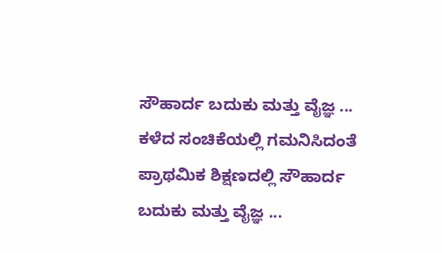ಸೌಹಾರ್ದ ಬದುಕು ಮತ್ತು ವೈಜ್ಞ ...
ಕಳೆದ ಸಂಚಿಕೆಯಲ್ಲಿ ಗಮನಿಸಿದಂತೆ ಪ್ರಾಥಮಿಕ ಶಿಕ್ಷಣದಲ್ಲಿ ಸೌಹಾರ್ದ ಬದುಕು ಮತ್ತು ವೈಜ್ಞ ...